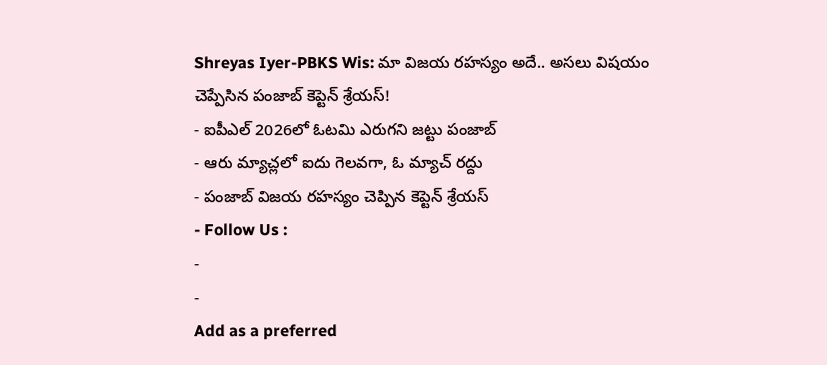Shreyas Iyer-PBKS Wis: మా విజయ రహస్యం అదే.. అసలు విషయం చెప్పేసిన పంజాబ్ కెప్టెన్ శ్రేయస్!
- ఐపీఎల్ 2026లో ఓటమి ఎరుగని జట్టు పంజాబ్
- ఆరు మ్యాచ్లలో ఐదు గెలవగా, ఓ మ్యాచ్ రద్దు
- పంజాబ్ విజయ రహస్యం చెప్పిన కెప్టెన్ శ్రేయస్
- Follow Us :
-
-
Add as a preferred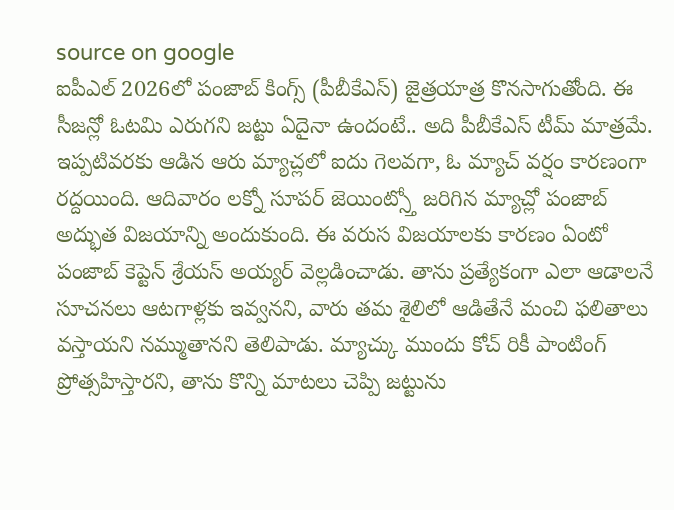source on google
ఐపీఎల్ 2026లో పంజాబ్ కింగ్స్ (పీబీకేఎస్) జైత్రయాత్ర కొనసాగుతోంది. ఈ సీజన్లో ఓటమి ఎరుగని జట్టు ఏదైనా ఉందంటే.. అది పీబీకేఎస్ టీమ్ మాత్రమే. ఇప్పటివరకు ఆడిన ఆరు మ్యాచ్లలో ఐదు గెలవగా, ఓ మ్యాచ్ వర్షం కారణంగా రద్దయింది. ఆదివారం లక్నో సూపర్ జెయింట్స్తో జరిగిన మ్యాచ్లో పంజాబ్ అద్భుత విజయాన్ని అందుకుంది. ఈ వరుస విజయాలకు కారణం ఏంటో పంజాబ్ కెప్టెన్ శ్రేయస్ అయ్యర్ వెల్లడించాడు. తాను ప్రత్యేకంగా ఎలా ఆడాలనే సూచనలు ఆటగాళ్లకు ఇవ్వనని, వారు తమ శైలిలో ఆడితేనే మంచి ఫలితాలు వస్తాయని నమ్ముతానని తెలిపాడు. మ్యాచ్కు ముందు కోచ్ రికీ పాంటింగ్ ప్రోత్సహిస్తారని, తాను కొన్ని మాటలు చెప్పి జట్టును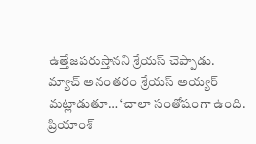ఉత్తేజపరుస్తానని శ్రేయస్ చెప్పాడు.
మ్యాచ్ అనంతరం శ్రేయస్ అయ్యర్ మట్లాడుతూ… ‘చాలా సంతోషంగా ఉంది. ప్రియాంశ్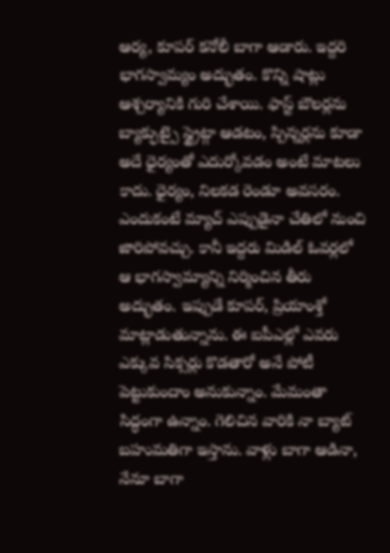ఆర్య, కూపర్ కనోలీ బాగా ఆడారు. ఇద్దరి భాగస్వామ్యం అద్భుతం. కొన్ని షాట్లు ఆశ్చర్యానికి గురి చేశాయి. ఫాస్ట్ బౌలర్లను బ్యాక్ఫుట్పై స్ట్రైట్గా ఆడటం, స్పిన్నర్లను కూడా అదే ధైర్యంతో ఎదుర్కోవడం అంటే మాటలు కాదు. ధైర్యం, నిలకడ రెండూ అవసరం. ఎందుకంటే మ్యాచ్ ఎప్పుడైనా చేతిలో నుంచి జారిపోవచ్చు. కానీ ఇద్దరు మిడిల్ ఓవర్లలో ఆ భాగస్వామ్యాన్ని నిర్మించిన తీరు అద్భుతం. ఇప్పుడే కూపర్, ప్రియాంశ్తో మాట్లాడుతున్నాను. ఈ ఐపీఎల్లో ఎవరు ఎక్కువ సిక్సర్లు కొడతారో అనే పోటీ పెట్టుకుందాం అనుకున్నాం. మేమంతా సిద్ధంగా ఉన్నాం. గెలిచిన వారికి నా బ్యాట్ బహుమతిగా ఇస్తాను. వాళ్లు బాగా ఆడినా, నేనూ బాగా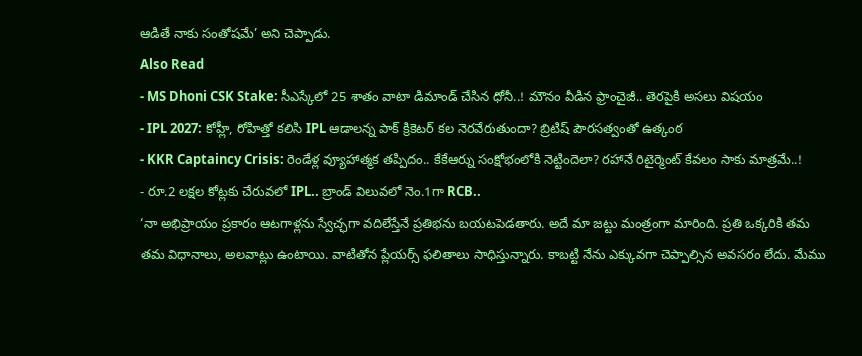ఆడితే నాకు సంతోషమే’ అని చెప్పాడు.
Also Read
- MS Dhoni CSK Stake: సీఎస్కేలో 25 శాతం వాటా డిమాండ్ చేసిన ధోనీ..! మౌనం వీడిన ఫ్రాంచైజీ.. తెరపైకి అసలు విషయం
- IPL 2027: కోహ్లీ, రోహిత్తో కలిసి IPL ఆడాలన్న పాక్ క్రికెటర్ కల నెరవేరుతుందా? బ్రిటిష్ పౌరసత్వంతో ఉత్కంఠ
- KKR Captaincy Crisis: రెండేళ్ల వ్యూహాత్మక తప్పిదం.. కేకేఆర్ను సంక్షోభంలోకి నెట్టిందెలా? రహానే రిటైర్మెంట్ కేవలం సాకు మాత్రమే..!
- రూ.2 లక్షల కోట్లకు చేరువలో IPL.. బ్రాండ్ విలువలో నెం.1గా RCB..
‘నా అభిప్రాయం ప్రకారం ఆటగాళ్లను స్వేచ్ఛగా వదిలేస్తేనే ప్రతిభను బయటపెడతారు. అదే మా జట్టు మంత్రంగా మారింది. ప్రతి ఒక్కరికి తమ తమ విధానాలు, అలవాట్లు ఉంటాయి. వాటితోన ప్లేయర్స్ ఫలితాలు సాధిస్తున్నారు. కాబట్టి నేను ఎక్కువగా చెప్పాల్సిన అవసరం లేదు. మేము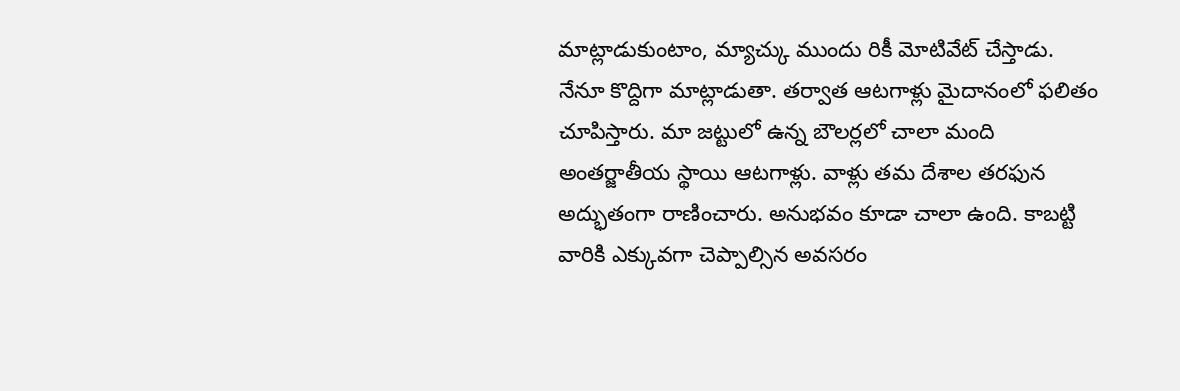మాట్లాడుకుంటాం, మ్యాచ్కు ముందు రికీ మోటివేట్ చేస్తాడు. నేనూ కొద్దిగా మాట్లాడుతా. తర్వాత ఆటగాళ్లు మైదానంలో ఫలితం చూపిస్తారు. మా జట్టులో ఉన్న బౌలర్లలో చాలా మంది అంతర్జాతీయ స్థాయి ఆటగాళ్లు. వాళ్లు తమ దేశాల తరఫున అద్భుతంగా రాణించారు. అనుభవం కూడా చాలా ఉంది. కాబట్టి వారికి ఎక్కువగా చెప్పాల్సిన అవసరం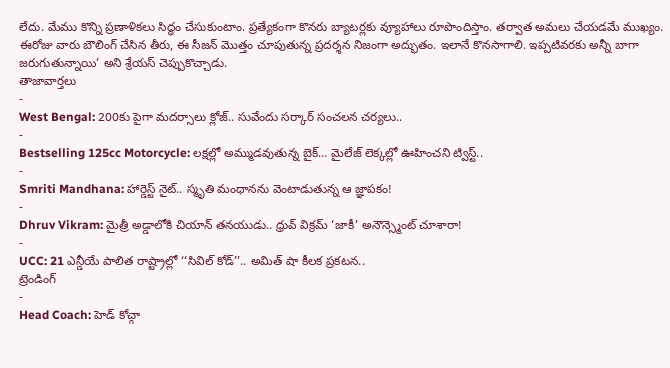లేదు. మేము కొన్ని ప్రణాళికలు సిద్ధం చేసుకుంటాం. ప్రత్యేకంగా కొనరు బ్యాటర్లకు వ్యూహాలు రూపొందిస్తాం. తర్వాత అమలు చేయడమే ముఖ్యం. ఈరోజు వారు బౌలింగ్ చేసిన తీరు, ఈ సీజన్ మొత్తం చూపుతున్న ప్రదర్శన నిజంగా అద్భుతం. ఇలానే కొనసాగాలి. ఇప్పటివరకు అన్నీ బాగా జరుగుతున్నాయి’ అని శ్రేయస్ చెప్పుకొచ్చాడు.
తాజావార్తలు
-
West Bengal: 200కు పైగా మదర్సాలు క్లోజ్.. సువేందు సర్కార్ సంచలన చర్యలు..
-
Bestselling 125cc Motorcycle: లక్షల్లో అమ్ముడవుతున్న బైక్… మైలేజ్ లెక్కల్లో ఊహించని ట్విస్ట్..
-
Smriti Mandhana: హార్డెస్ట్ నైట్.. స్మృతి మంధానను వెంటాడుతున్న ఆ జ్ఞాపకం!
-
Dhruv Vikram: మైత్రీ అడ్డాలోకి చియాన్ తనయుడు.. ధ్రువ్ విక్రమ్ ‘జాకీ’ అనౌన్స్మెంట్ చూశారా!
-
UCC: 21 ఎన్డీయే పాలిత రాష్ట్రాల్లో ‘‘సివిల్ కోడ్’’.. అమిత్ షా కీలక ప్రకటన..
ట్రెండింగ్
-
Head Coach: హెడ్ కోచ్గా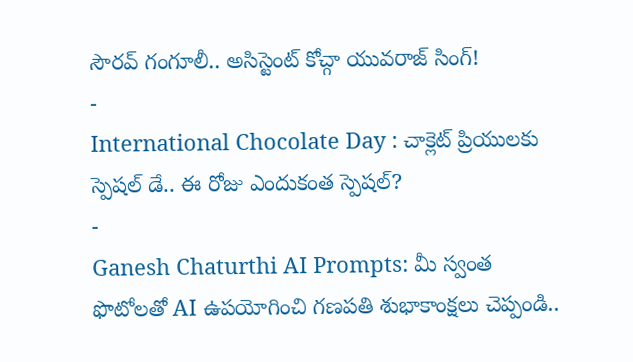సౌరవ్ గంగూలీ.. అసిస్టెంట్ కోచ్గా యువరాజ్ సింగ్!
-
International Chocolate Day : చాక్లెట్ ప్రియులకు స్పెషల్ డే.. ఈ రోజు ఎందుకంత స్పెషల్?
-
Ganesh Chaturthi AI Prompts: మీ స్వంత ఫొటోలతో AI ఉపయోగించి గణపతి శుభాకాంక్షలు చెప్పండి..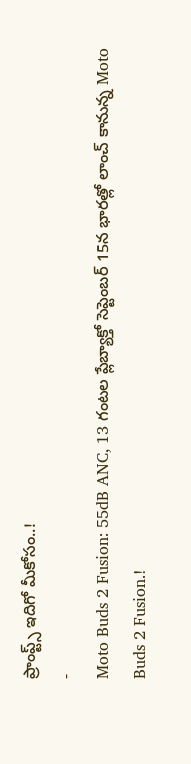ప్రాంప్ట్స్ ఇదిగో మీకోసం..!
-
Moto Buds 2 Fusion: 55dB ANC, 13 గంటల ప్లేబ్యాక్తో సెప్టెంబర్ 15న భారత్లో లాంచ్ కానున్న Moto Buds 2 Fusion.!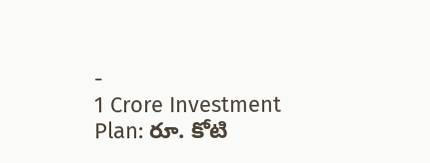-
1 Crore Investment Plan: రూ. కోటి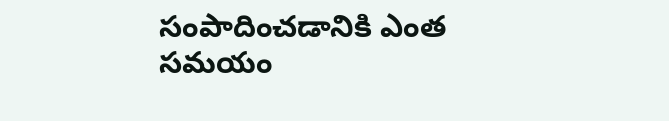సంపాదించడానికి ఎంత సమయం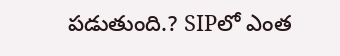పడుతుంది.? SIPలో ఎంత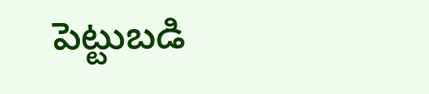పెట్టుబడి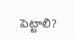పెట్టాలి?